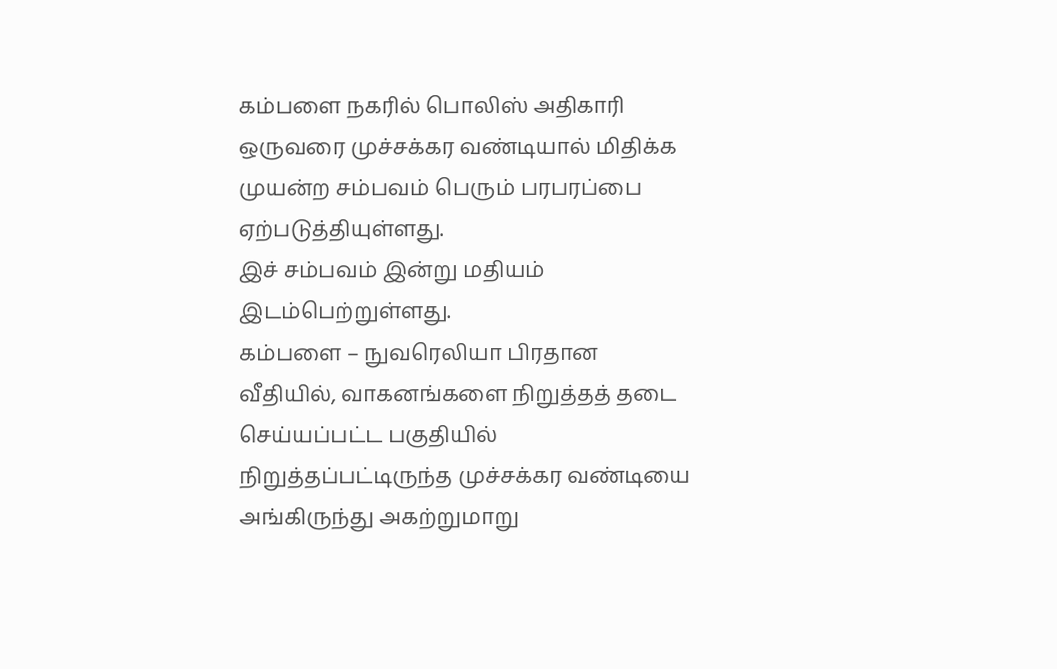கம்பளை நகரில் பொலிஸ் அதிகாரி ஒருவரை முச்சக்கர வண்டியால் மிதிக்க முயன்ற சம்பவம் பெரும் பரபரப்பை ஏற்படுத்தியுள்ளது.
இச் சம்பவம் இன்று மதியம் இடம்பெற்றுள்ளது.
கம்பளை – நுவரெலியா பிரதான வீதியில், வாகனங்களை நிறுத்தத் தடை செய்யப்பட்ட பகுதியில் நிறுத்தப்பட்டிருந்த முச்சக்கர வண்டியை அங்கிருந்து அகற்றுமாறு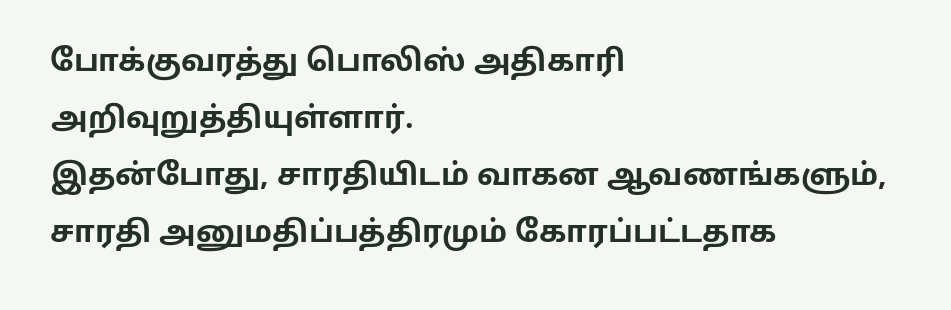போக்குவரத்து பொலிஸ் அதிகாரி அறிவுறுத்தியுள்ளார்.
இதன்போது, சாரதியிடம் வாகன ஆவணங்களும், சாரதி அனுமதிப்பத்திரமும் கோரப்பட்டதாக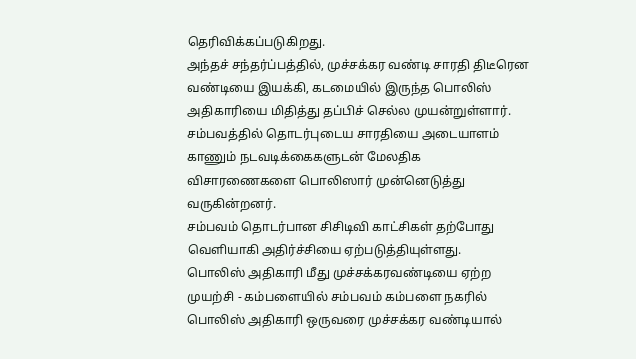தெரிவிக்கப்படுகிறது.
அந்தச் சந்தர்ப்பத்தில், முச்சக்கர வண்டி சாரதி திடீரென வண்டியை இயக்கி, கடமையில் இருந்த பொலிஸ் அதிகாரியை மிதித்து தப்பிச் செல்ல முயன்றுள்ளார்.
சம்பவத்தில் தொடர்புடைய சாரதியை அடையாளம் காணும் நடவடிக்கைகளுடன் மேலதிக விசாரணைகளை பொலிஸார் முன்னெடுத்து வருகின்றனர்.
சம்பவம் தொடர்பான சிசிடிவி காட்சிகள் தற்போது வெளியாகி அதிர்ச்சியை ஏற்படுத்தியுள்ளது.
பொலிஸ் அதிகாரி மீது முச்சக்கரவண்டியை ஏற்ற முயற்சி - கம்பளையில் சம்பவம் கம்பளை நகரில் பொலிஸ் அதிகாரி ஒருவரை முச்சக்கர வண்டியால்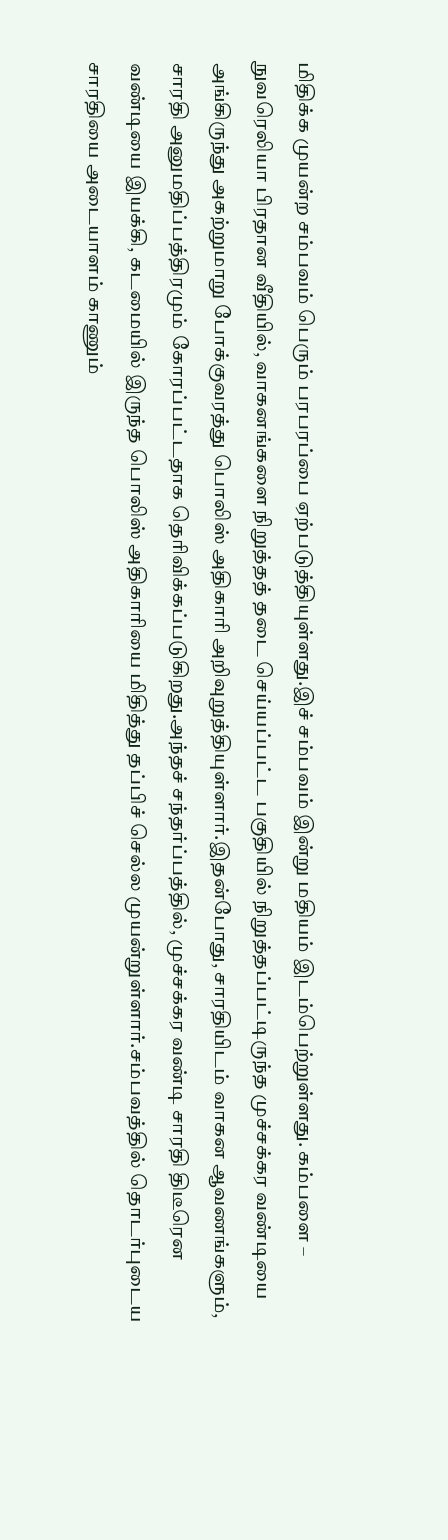மிதிக்க முயன்ற சம்பவம் பெரும் பரபரப்பை ஏற்படுத்தியுள்ளது.இச் சம்பவம் இன்று மதியம் இடம்பெற்றுள்ளது. கம்பளை – நுவரெலியா பிரதான வீதியில், வாகனங்களை நிறுத்தத் தடை செய்யப்பட்ட பகுதியில் நிறுத்தப்பட்டிருந்த முச்சக்கர வண்டியை அங்கிருந்து அகற்றுமாறு போக்குவரத்து பொலிஸ் அதிகாரி அறிவுறுத்தியுள்ளார்.இதன்போது, சாரதியிடம் வாகன ஆவணங்களும், சாரதி அனுமதிப்பத்திரமும் கோரப்பட்டதாக தெரிவிக்கப்படுகிறது.அந்தச் சந்தர்ப்பத்தில், முச்சக்கர வண்டி சாரதி திடீரென வண்டியை இயக்கி, கடமையில் இருந்த பொலிஸ் அதிகாரியை மிதித்து தப்பிச் செல்ல முயன்றுள்ளார்.சம்பவத்தில் தொடர்புடைய சாரதியை அடையாளம் காணும்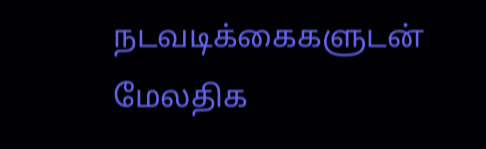நடவடிக்கைகளுடன் மேலதிக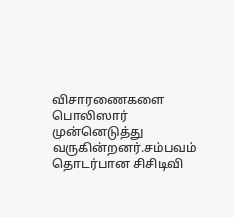விசாரணைகளை பொலிஸார் முன்னெடுத்து வருகின்றனர்.சம்பவம் தொடர்பான சிசிடிவி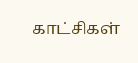காட்சிகள்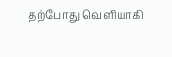தற்போது வெளியாகி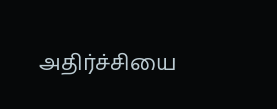அதிர்ச்சியை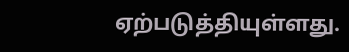ஏற்படுத்தியுள்ளது.